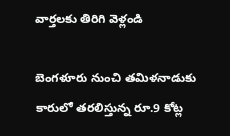వార్తలకు తిరిగి వెళ్లండి

బెంగళూరు నుంచి తమిళనాడుకు కారులో తరలిస్తున్న రూ.9 కోట్ల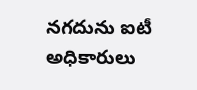నగదును ఐటీ అధికారులు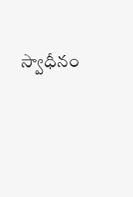స్వాధీనం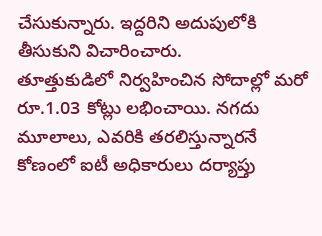చేసుకున్నారు. ఇద్దరిని అదుపులోకి తీసుకుని విచారించారు.
తూత్తుకుడిలో నిర్వహించిన సోదాల్లో మరో రూ.1.03 కోట్లు లభించాయి. నగదు మూలాలు, ఎవరికి తరలిస్తున్నారనే కోణంలో ఐటీ అధికారులు దర్యాప్తు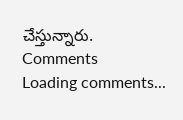చేస్తున్నారు.
Comments
Loading comments...